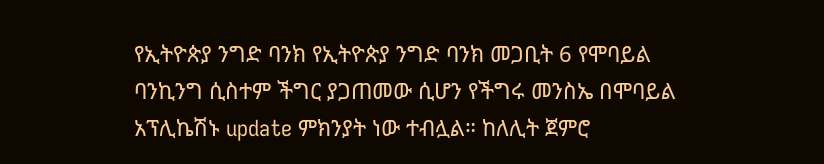የኢትዮጵያ ንግድ ባንክ የኢትዮጵያ ንግድ ባንክ መጋቢት 6 የሞባይል ባንኪንግ ሲስተም ችግር ያጋጠመው ሲሆን የችግሩ መንስኤ በሞባይል አፕሊኬሽኑ update ምክንያት ነው ተብሏል። ከለሊት ጀምሮ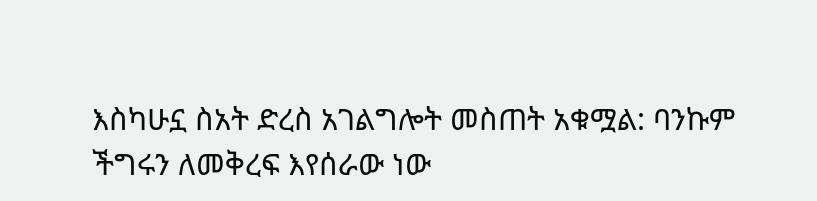እስካሁኗ ስአት ድረስ አገልግሎት መስጠት አቁሟል: ባንኩም ችግሩን ለመቅረፍ እየሰራው ነው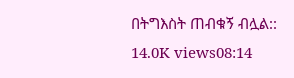በትግእስት ጠብቁኝ ብሏል:: 14.0K views08:14